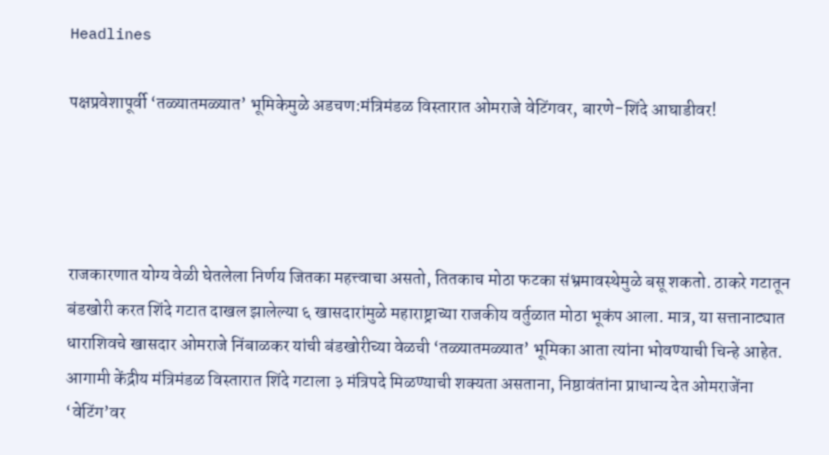Headlines

पक्षप्रवेशापूर्वी ‘तळ्यातमळ्यात’ भूमिकेमुळे अडचण:मंत्रिमंडळ विस्तारात ओमराजे वेटिंगवर, बारणे-शिंदे आघाडीवर!




राजकारणात योग्य वेळी घेतलेला निर्णय जितका महत्त्वाचा असतो, तितकाच मोठा फटका संभ्रमावस्थेमुळे बसू शकतो. ठाकरे गटातून बंडखोरी करत शिंदे गटात दाखल झालेल्या ६ खासदारांमुळे महाराष्ट्राच्या राजकीय वर्तुळात मोठा भूकंप आला. मात्र, या सत्तानाट्यात धाराशिवचे खासदार ओमराजे निंबाळकर यांची बंडखोरीच्या वेळची ‘तळ्यातमळ्यात’ भूमिका आता त्यांना भोवण्याची चिन्हे आहेत. आगामी केंद्रीय मंत्रिमंडळ विस्तारात शिंदे गटाला ३ मंत्रिपदे मिळण्याची शक्यता असताना, निष्ठावंतांना प्राधान्य देत ओमराजेंना ‘वेटिंग’वर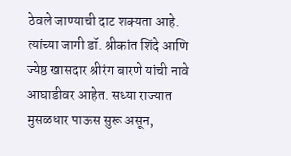ठेवले जाण्याची दाट शक्यता आहे. त्यांच्या जागी डॉ. श्रीकांत शिंदे आणि ज्येष्ठ खासदार श्रीरंग बारणे यांची नावे आघाडीवर आहेत. सध्या राज्यात मुसळधार पाऊस सुरू असून,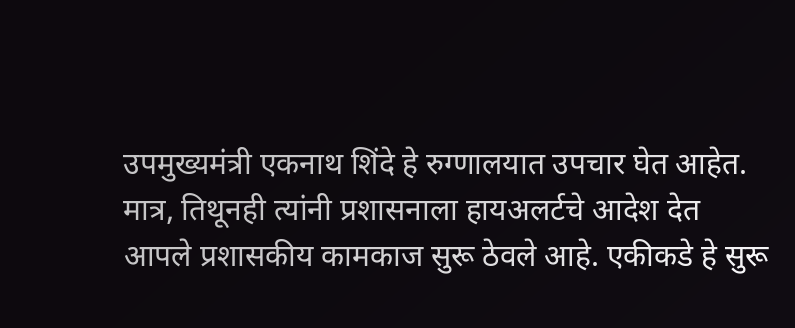उपमुख्यमंत्री एकनाथ शिंदे हे रुग्णालयात उपचार घेत आहेत. मात्र, तिथूनही त्यांनी प्रशासनाला हायअलर्टचे आदेश देत आपले प्रशासकीय कामकाज सुरू ठेवले आहे. एकीकडे हे सुरू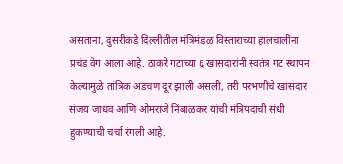असताना, दुसरीकडे दिल्लीतील मंत्रिमंडळ विस्ताराच्या हालचालींना प्रचंड वेग आला आहे. ठाकरे गटाच्या ६ खासदारांनी स्वतंत्र गट स्थापन केल्यामुळे तांत्रिक अडचण दूर झाली असली, तरी परभणीचे खासदार संजय जाधव आणि ओमराजे निंबाळकर यांची मंत्रिपदाची संधी हुकण्याची चर्चा रंगली आहे.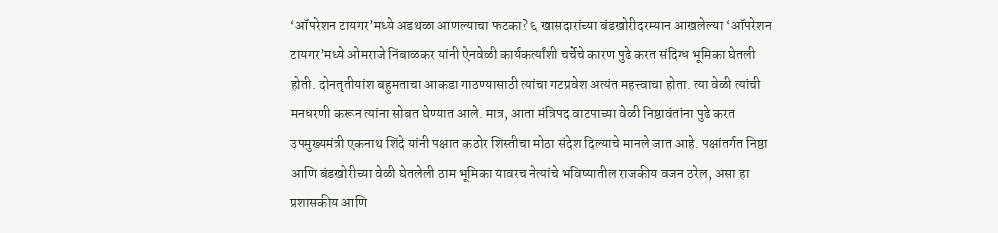‘ऑपरेशन टायगर’मध्ये अडथळा आणल्याचा फटका? ६ खासदारांच्या बंडखोरीदरम्यान आखलेल्या ‘ऑपरेशन टायगर’मध्ये ओमराजे निंबाळकर यांनी ऐनवेळी कार्यकर्त्यांशी चर्चेचे कारण पुढे करत संदिग्ध भूमिका घेतली होती. दोनतृतीयांश बहुमताचा आकडा गाठण्यासाठी त्यांचा गटप्रवेश अत्यंत महत्त्वाचा होता. त्या वेळी त्यांची मनधरणी करून त्यांना सोबत घेण्यात आले. मात्र, आता मंत्रिपद वाटपाच्या वेळी निष्ठावंतांना पुढे करत उपमुख्यमंत्री एकनाथ शिंदे यांनी पक्षात कठोर शिस्तीचा मोठा संदेश दिल्याचे मानले जात आहे. पक्षांतर्गत निष्ठा आणि बंडखोरीच्या वेळी घेतलेली ठाम भूमिका यावरच नेत्यांचे भविष्यातील राजकीय वजन ठरेल, असा हा प्रशासकीय आणि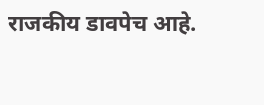राजकीय डावपेच आहे.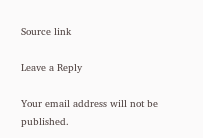Source link

Leave a Reply

Your email address will not be published.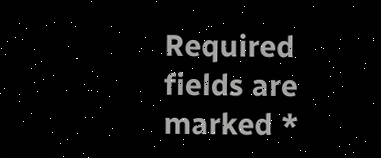Required fields are marked *